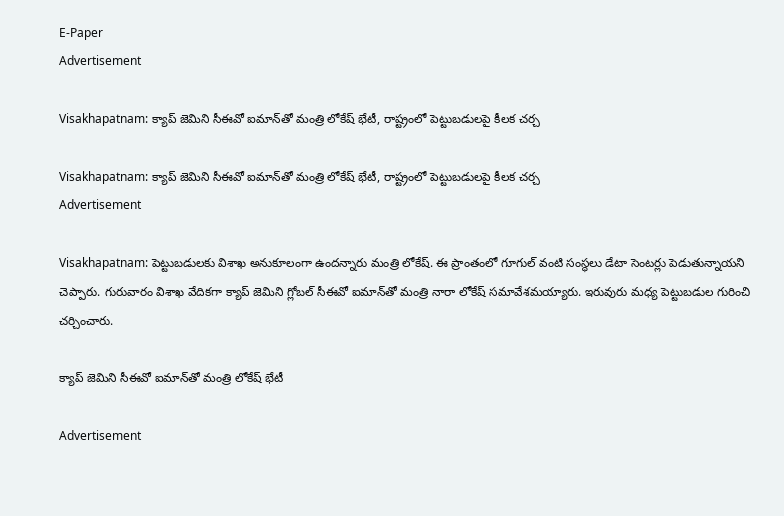E-Paper
Advertisement

Visakhapatnam: క్యాప్ జెమిని సీఈవో ఐమాన్‌తో మంత్రి లోకేష్ భేటీ, రాష్ట్రంలో పెట్టుబడులపై కీలక చర్చ

Visakhapatnam: క్యాప్ జెమిని సీఈవో ఐమాన్‌తో మంత్రి లోకేష్ భేటీ, రాష్ట్రంలో పెట్టుబడులపై కీలక చర్చ
Advertisement

Visakhapatnam: పెట్టుబడులకు విశాఖ అనుకూలంగా ఉందన్నారు మంత్రి లోకేష్. ఈ ప్రాంతంలో గూగుల్ వంటి సంస్థలు డేటా సెంటర్లు పెడుతున్నాయని చెప్పారు. గురువారం విశాఖ వేదికగా క్యాప్ జెమిని గ్లోబల్ సీఈవో ఐమాన్‌తో మంత్రి నారా లోకేష్ సమావేశమయ్యారు. ఇరువురు మధ్య పెట్టుబడుల గురించి చర్చించారు.

క్యాప్ జెమిని సీఈవో ఐమాన్‌తో మంత్రి లోకేష్ భేటీ

Advertisement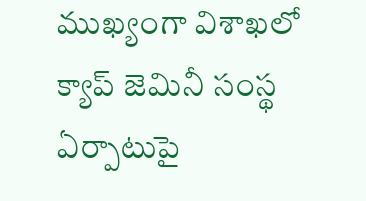ముఖ్యంగా విశాఖలో క్యాప్ జెమినీ సంస్థ ఏర్పాటుపై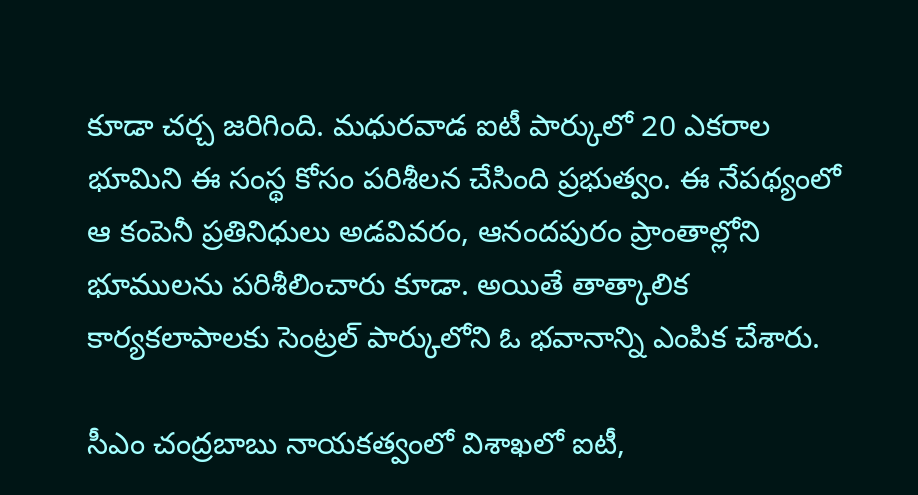కూడా చర్చ జరిగింది. మధురవాడ ఐటీ పార్కులో 20 ఎకరాల భూమిని ఈ సంస్థ కోసం పరిశీలన చేసింది ప్రభుత్వం. ఈ నేపథ్యంలో ఆ కంపెనీ ప్రతినిధులు అడవివరం, ఆనందపురం ప్రాంతాల్లోని భూములను పరిశీలించారు కూడా. అయితే తాత్కాలిక కార్యకలాపాలకు సెంట్రల్ పార్కులోని ఓ భవానాన్ని ఎంపిక చేశారు.

సీఎం చంద్రబాబు నాయకత్వంలో విశాఖలో ఐటీ,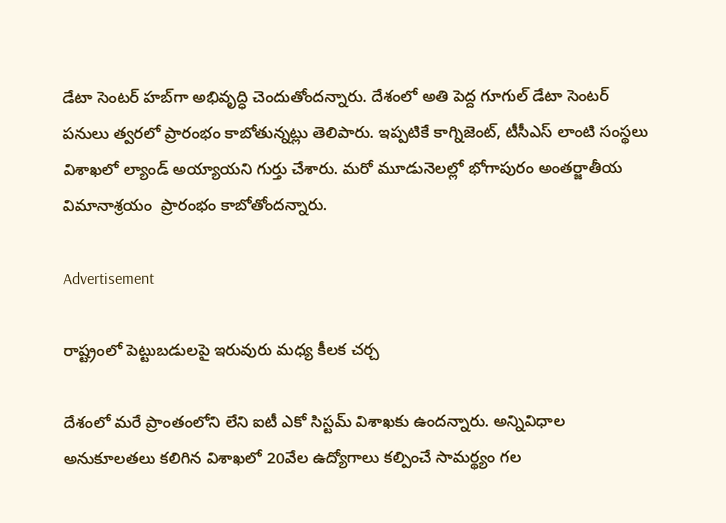డేటా సెంటర్ హబ్‌గా అభివృద్ధి చెందుతోందన్నారు. దేశంలో అతి పెద్ద గూగుల్ డేటా సెంటర్ పనులు త్వరలో ప్రారంభం కాబోతున్నట్లు తెలిపారు. ఇప్పటికే కాగ్నిజెంట్, టీసీఎస్ లాంటి సంస్థలు విశాఖలో ల్యాండ్ అయ్యాయని గుర్తు చేశారు. మరో మూడునెలల్లో భోగాపురం అంతర్జాతీయ విమానాశ్రయం  ప్రారంభం కాబోతోందన్నారు.

Advertisement

రాష్ట్రంలో పెట్టుబడులపై ఇరువురు మధ్య కీలక చర్చ

దేశంలో మరే ప్రాంతంలోని లేని ఐటీ ఎకో సిస్టమ్ విశాఖకు ఉందన్నారు. అన్నివిధాల అనుకూలతలు కలిగిన విశాఖలో 20వేల ఉద్యోగాలు కల్పించే సామర్థ్యం గల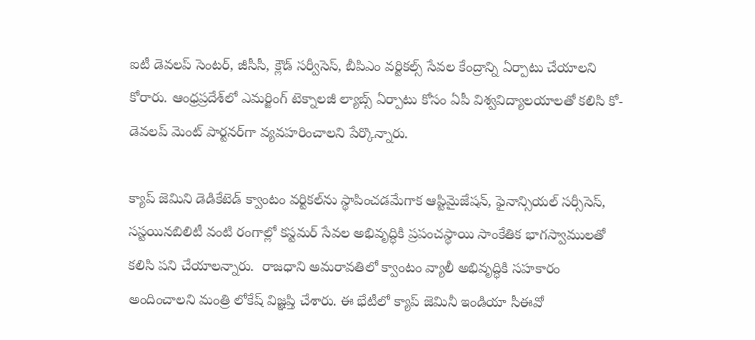ఐటీ డెవలప్ సెంటర్, జీసీసీ, క్లౌడ్ సర్వీసెస్, బీపిఎం వర్టికల్స్ సేవల కేంద్రాన్ని ఏర్పాటు చేయాలని కోరారు. ఆంధ్రప్రదేశ్‌లో ఎమర్జింగ్ టెక్నాలజీ ల్యాబ్స్ ఏర్పాటు కోసం ఏపీ విశ్వవిద్యాలయాలతో కలిసి కో-డెవలప్ మెంట్ పార్టనర్‌గా వ్యవహరించాలని పేర్కొన్నారు.

క్యాప్ జెమిని డెడికేటెడ్ క్వాంటం వర్టికల్‌ను స్థాపించడమేగాక ఆప్టిమైజేషన్, ఫైనాన్సియల్ సర్సీసెస్, సస్టయినబిలిటీ వంటి రంగాల్లో కస్టమర్ సేవల అభివృద్ధికి ప్రపంచస్థాయి సాంకేతిక భాగస్వాములతో కలిసి పని చేయాలన్నారు.  రాజధాని అమరావతిలో క్వాంటం వ్యాలీ అభివృద్ధికి సహకారం అందించాలని మంత్రి లోకేష్ విజ్ఞప్తి చేశారు. ఈ భేటీలో క్యాప్ జెమినీ ఇండియా సీఈవో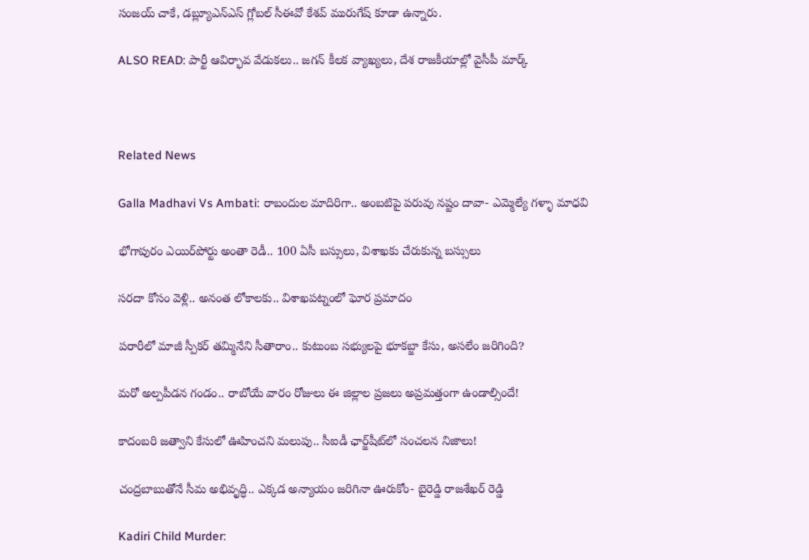సంజయ్ చాకే, డబ్ల్యూఎన్ఎస్ గ్లోబల్ సీఈవో కేశవ్ మురుగేష్ కూడా ఉన్నారు.

ALSO READ: పార్టీ ఆవిర్భావ వేడుకలు.. జగన్ కీలక వ్యాఖ్యలు, దేశ రాజకీయాల్లో వైసీపీ మార్క్



Related News

Galla Madhavi Vs Ambati: రాబందుల మాదిరిగా.. అంబటిపై పరువు నష్టం దావా- ఎమ్మెల్యే గళ్ళా మాధవి

భోగాపురం ఎయిర్‌పోర్టు అంతా రెడీ.. 100 ఏసీ బస్సులు, విశాఖకు చేరుకున్న బస్సులు

సరదా కోసం వెళ్లి.. అనంత లోకాలకు.. విశాఖపట్నంలో ఘోర ప్రమాదం

పరారీలో మాజీ స్పీకర్ తమ్మినేని సీతారాం.. కుటుంబ సభ్యులపై భూకబ్జా కేసు, అసలేం జరిగింది?

మరో అల్పపీడన గండం.. రాబోయే వారం రోజులు ఈ జిల్లాల ప్రజలు అప్రమత్తంగా ఉండాల్సిందే!

కాదంబరి జత్వాని కేసులో ఊహించని మలుపు.. సీఐడీ ఛార్జ్‌షీట్‌లో సంచలన నిజాలు!

చంద్రబాబుతోనే సీమ అభివృద్ధి.. ఎక్కడ అన్యాయం జరిగినా ఊరుకోం- బైరెడ్డి రాజశేఖర్ రెడ్డి

Kadiri Child Murder: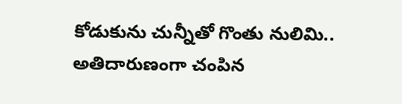కోడుకును చున్నీతో గొంతు నులిమి.. అతిదారుణంగా చంపిన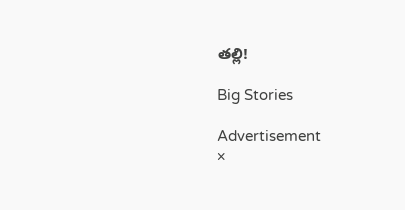తల్లి!

Big Stories

Advertisement
×